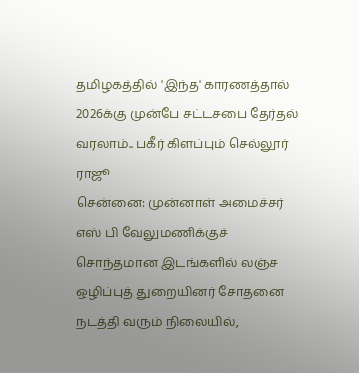தமிழகத்தில் 'இந்த' காரணத்தால் 2026க்கு முன்பே சட்டசபை தேர்தல் வரலாம்.. பகீர் கிளப்பும் செல்லூர் ராஜூ
சென்னை: முன்னாள் அமைச்சர் எஸ் பி வேலுமணிக்குச் சொந்தமான இடங்களில் லஞ்ச ஒழிப்புத் துறையினர் சோதனை நடத்தி வரும் நிலையில்,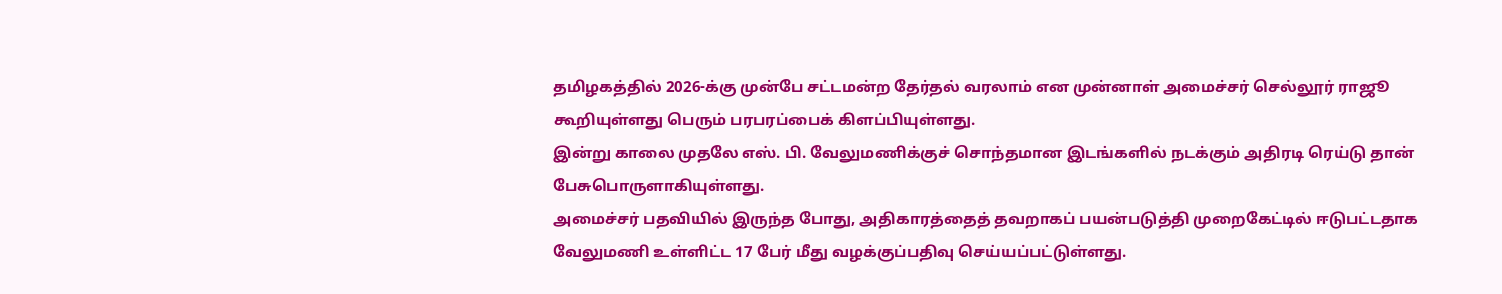தமிழகத்தில் 2026-க்கு முன்பே சட்டமன்ற தேர்தல் வரலாம் என முன்னாள் அமைச்சர் செல்லூர் ராஜூ கூறியுள்ளது பெரும் பரபரப்பைக் கிளப்பியுள்ளது.
இன்று காலை முதலே எஸ். பி. வேலுமணிக்குச் சொந்தமான இடங்களில் நடக்கும் அதிரடி ரெய்டு தான் பேசுபொருளாகியுள்ளது.
அமைச்சர் பதவியில் இருந்த போது, அதிகாரத்தைத் தவறாகப் பயன்படுத்தி முறைகேட்டில் ஈடுபட்டதாக வேலுமணி உள்ளிட்ட 17 பேர் மீது வழக்குப்பதிவு செய்யப்பட்டுள்ளது.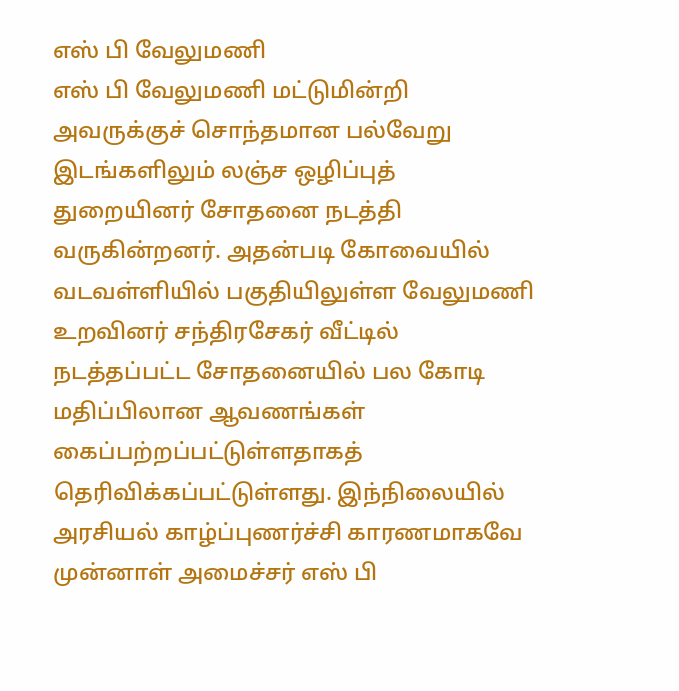எஸ் பி வேலுமணி
எஸ் பி வேலுமணி மட்டுமின்றி அவருக்குச் சொந்தமான பல்வேறு இடங்களிலும் லஞ்ச ஒழிப்புத் துறையினர் சோதனை நடத்தி வருகின்றனர். அதன்படி கோவையில் வடவள்ளியில் பகுதியிலுள்ள வேலுமணி உறவினர் சந்திரசேகர் வீட்டில் நடத்தப்பட்ட சோதனையில் பல கோடி மதிப்பிலான ஆவணங்கள் கைப்பற்றப்பட்டுள்ளதாகத் தெரிவிக்கப்பட்டுள்ளது. இந்நிலையில் அரசியல் காழ்ப்புணர்ச்சி காரணமாகவே முன்னாள் அமைச்சர் எஸ் பி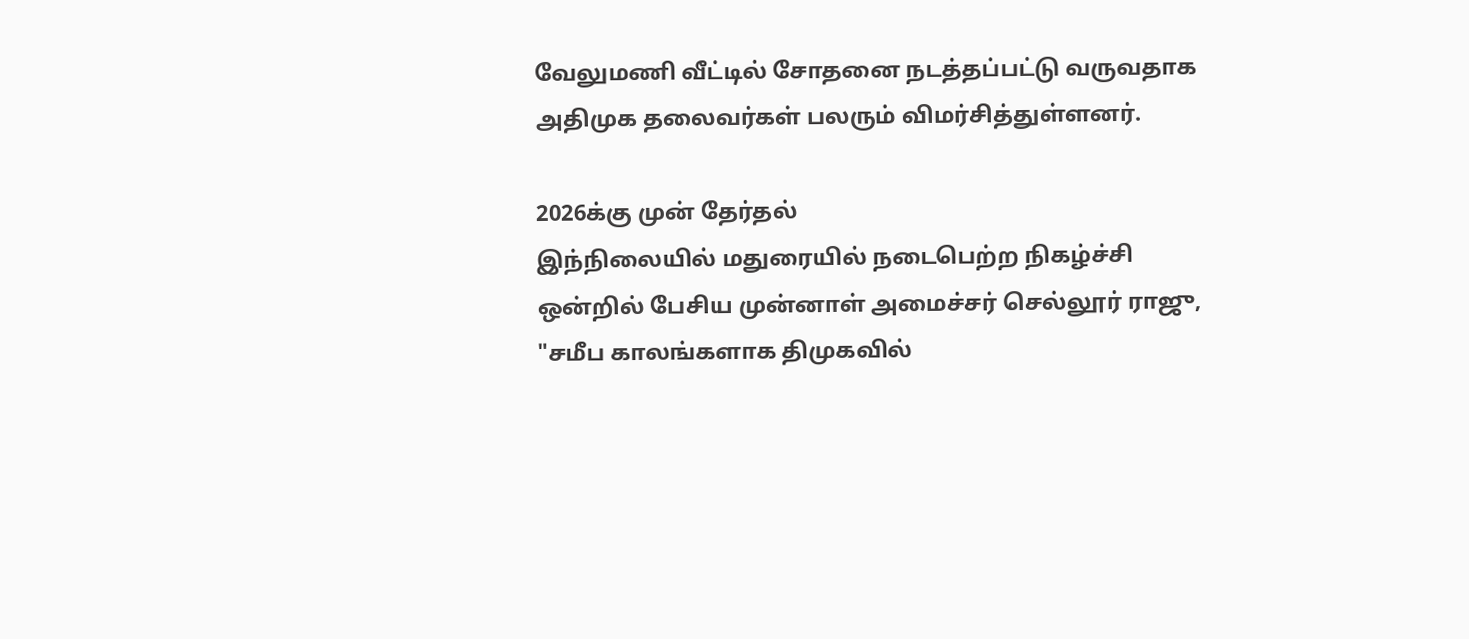வேலுமணி வீட்டில் சோதனை நடத்தப்பட்டு வருவதாக அதிமுக தலைவர்கள் பலரும் விமர்சித்துள்ளனர்.

2026க்கு முன் தேர்தல்
இந்நிலையில் மதுரையில் நடைபெற்ற நிகழ்ச்சி ஒன்றில் பேசிய முன்னாள் அமைச்சர் செல்லூர் ராஜு, "சமீப காலங்களாக திமுகவில்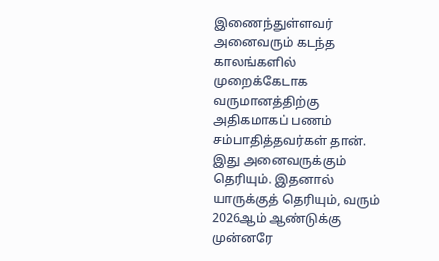இணைந்துள்ளவர் அனைவரும் கடந்த காலங்களில் முறைக்கேடாக வருமானத்திற்கு அதிகமாகப் பணம் சம்பாதித்தவர்கள் தான். இது அனைவருக்கும் தெரியும். இதனால் யாருக்குத் தெரியும், வரும் 2026ஆம் ஆண்டுக்கு முன்னரே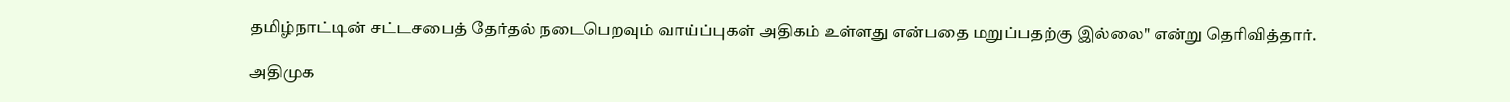தமிழ்நாட்டின் சட்டசபைத் தேர்தல் நடைபெறவும் வாய்ப்புகள் அதிகம் உள்ளது என்பதை மறுப்பதற்கு இல்லை" என்று தெரிவித்தார்.

அதிமுக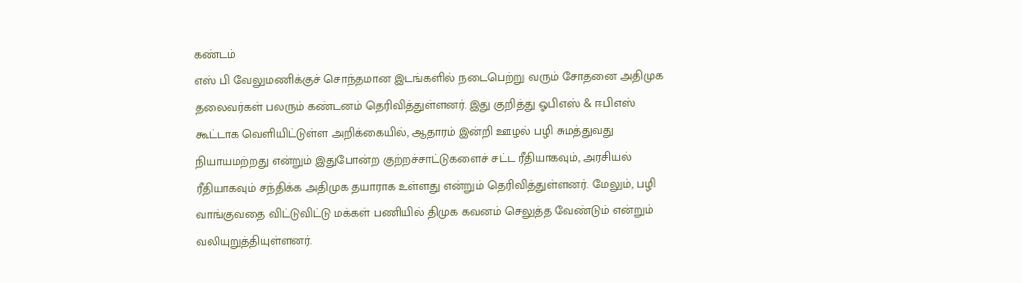கண்டம்
எஸ் பி வேலுமணிக்குச் சொந்தமான இடங்களில் நடைபெற்று வரும் சோதனை அதிமுக தலைவர்கள் பலரும் கண்டனம் தெரிவித்துள்ளனர். இது குறித்து ஓபிஎஸ் & ஈபிஎஸ் கூட்டாக வெளியிட்டுள்ள அறிக்கையில், ஆதாரம் இன்றி ஊழல் பழி சுமத்துவது நியாயமற்றது என்றும் இதுபோன்ற குற்றச்சாட்டுகளைச் சட்ட ரீதியாகவும், அரசியல் ரீதியாகவும் சந்திக்க அதிமுக தயாராக உள்ளது என்றும் தெரிவித்துள்ளனர். மேலும், பழி வாங்குவதை விட்டுவிட்டு மக்கள் பணியில் திமுக கவனம் செலுத்த வேண்டும் என்றும் வலியுறுத்தியுள்ளனர்.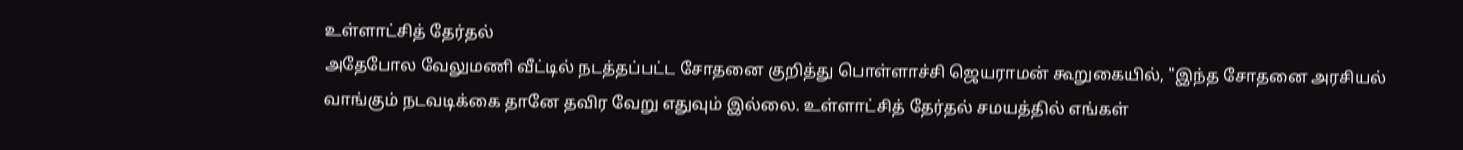உள்ளாட்சித் தேர்தல்
அதேபோல வேலுமணி வீட்டில் நடத்தப்பட்ட சோதனை குறித்து பொள்ளாச்சி ஜெயராமன் கூறுகையில், "இந்த சோதனை அரசியல் வாங்கும் நடவடிக்கை தானே தவிர வேறு எதுவும் இல்லை. உள்ளாட்சித் தேர்தல் சமயத்தில் எங்கள்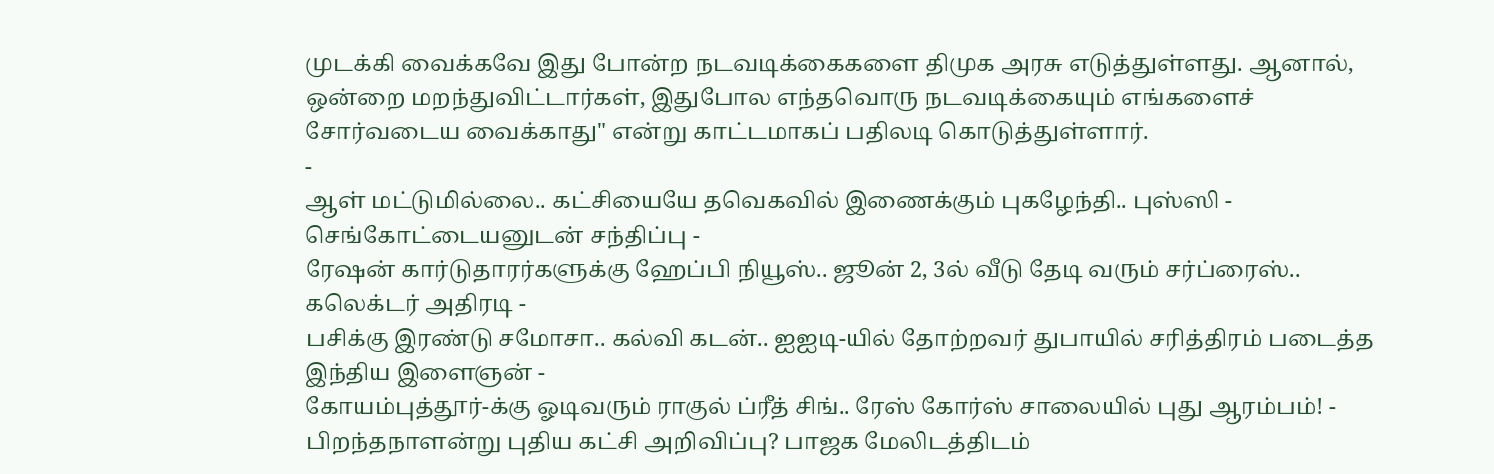முடக்கி வைக்கவே இது போன்ற நடவடிக்கைகளை திமுக அரசு எடுத்துள்ளது. ஆனால், ஒன்றை மறந்துவிட்டார்கள், இதுபோல எந்தவொரு நடவடிக்கையும் எங்களைச் சோர்வடைய வைக்காது" என்று காட்டமாகப் பதிலடி கொடுத்துள்ளார்.
-
ஆள் மட்டுமில்லை.. கட்சியையே தவெகவில் இணைக்கும் புகழேந்தி.. புஸ்ஸி - செங்கோட்டையனுடன் சந்திப்பு -
ரேஷன் கார்டுதாரர்களுக்கு ஹேப்பி நியூஸ்.. ஜூன் 2, 3ல் வீடு தேடி வரும் சர்ப்ரைஸ்.. கலெக்டர் அதிரடி -
பசிக்கு இரண்டு சமோசா.. கல்வி கடன்.. ஐஐடி-யில் தோற்றவர் துபாயில் சரித்திரம் படைத்த இந்திய இளைஞன் -
கோயம்புத்தூர்-க்கு ஓடிவரும் ராகுல் ப்ரீத் சிங்.. ரேஸ் கோர்ஸ் சாலையில் புது ஆரம்பம்! -
பிறந்தநாளன்று புதிய கட்சி அறிவிப்பு? பாஜக மேலிடத்திடம்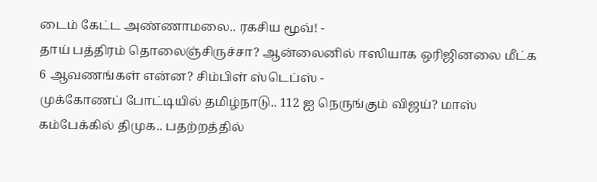டைம் கேட்ட அண்ணாமலை.. ரகசிய மூவ்! -
தாய் பத்திரம் தொலைஞ்சிருச்சா? ஆன்லைனில் ஈஸியாக ஒரிஜினலை மீட்க 6 ஆவணங்கள் என்ன? சிம்பிள் ஸ்டெப்ஸ் -
முக்கோணப் போட்டியில் தமிழ்நாடு.. 112 ஐ நெருங்கும் விஜய்? மாஸ் கம்பேக்கில் திமுக.. பதற்றத்தில்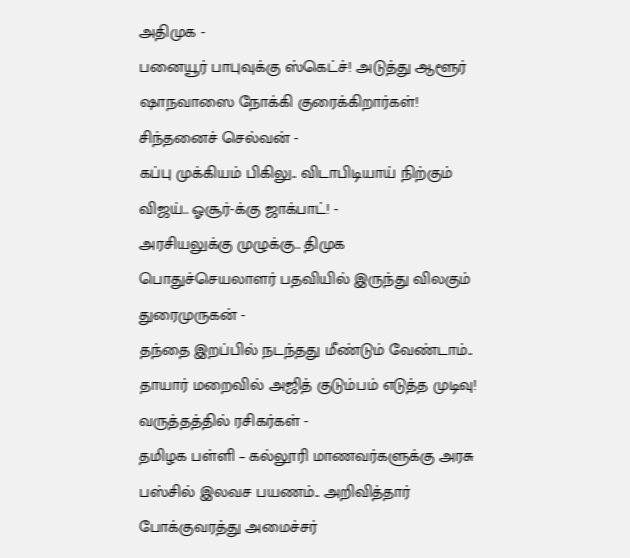அதிமுக -
பனையூர் பாபுவுக்கு ஸ்கெட்ச்! அடுத்து ஆளூர் ஷாநவாஸை நோக்கி குரைக்கிறார்கள்! சிந்தனைச் செல்வன் -
கப்பு முக்கியம் பிகிலு.. விடாபிடியாய் நிற்கும் விஜய்.. ஓசூர்-க்கு ஜாக்பாட்! -
அரசியலுக்கு முழுக்கு.. திமுக பொதுச்செயலாளர் பதவியில் இருந்து விலகும் துரைமுருகன் -
தந்தை இறப்பில் நடந்தது மீண்டும் வேண்டாம்.. தாயார் மறைவில் அஜித் குடும்பம் எடுத்த முடிவு! வருத்தத்தில் ரசிகர்கள் -
தமிழக பள்ளி – கல்லூரி மாணவர்களுக்கு அரசு பஸ்சில் இலவச பயணம்.. அறிவித்தார் போக்குவரத்து அமைச்சர்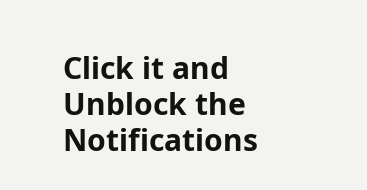Click it and Unblock the Notifications